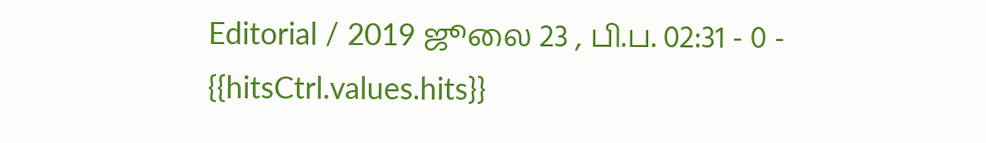Editorial / 2019 ஜூலை 23 , பி.ப. 02:31 - 0 - {{hitsCtrl.values.hits}}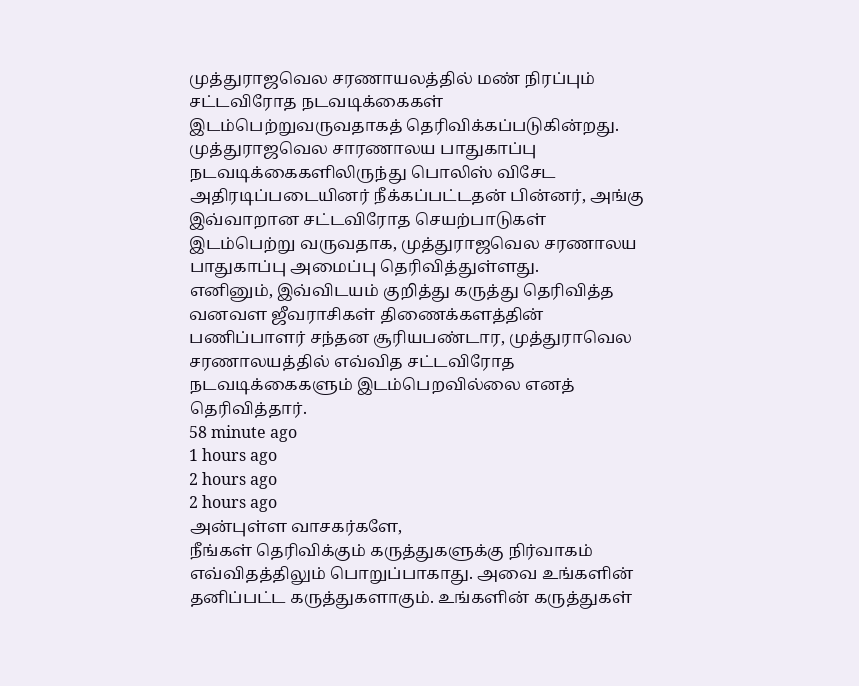முத்துராஜவெல சரணாயலத்தில் மண் நிரப்பும் சட்டவிரோத நடவடிக்கைகள் இடம்பெற்றுவருவதாகத் தெரிவிக்கப்படுகின்றது.
முத்துராஜவெல சாரணாலய பாதுகாப்பு நடவடிக்கைகளிலிருந்து பொலிஸ் விசேட அதிரடிப்படையினர் நீக்கப்பட்டதன் பின்னர், அங்கு இவ்வாறான சட்டவிரோத செயற்பாடுகள் இடம்பெற்று வருவதாக, முத்துராஜவெல சரணாலய பாதுகாப்பு அமைப்பு தெரிவித்துள்ளது.
எனினும், இவ்விடயம் குறித்து கருத்து தெரிவித்த வனவள ஜீவராசிகள் திணைக்களத்தின் பணிப்பாளர் சந்தன சூரியபண்டார, முத்துராவெல சரணாலயத்தில் எவ்வித சட்டவிரோத நடவடிக்கைகளும் இடம்பெறவில்லை எனத் தெரிவித்தார்.
58 minute ago
1 hours ago
2 hours ago
2 hours ago
அன்புள்ள வாசகர்களே,
நீங்கள் தெரிவிக்கும் கருத்துகளுக்கு நிர்வாகம் எவ்விதத்திலும் பொறுப்பாகாது. அவை உங்களின் தனிப்பட்ட கருத்துகளாகும். உங்களின் கருத்துகள்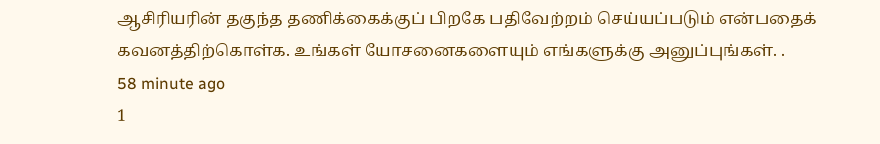ஆசிரியரின் தகுந்த தணிக்கைக்குப் பிறகே பதிவேற்றம் செய்யப்படும் என்பதைக் கவனத்திற்கொள்க. உங்கள் யோசனைகளையும் எங்களுக்கு அனுப்புங்கள். .
58 minute ago
1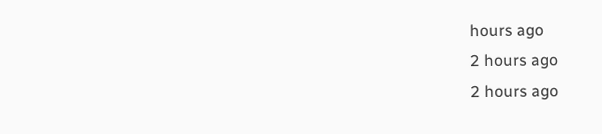hours ago
2 hours ago
2 hours ago